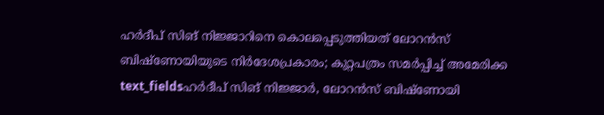ഹർദീപ് സിങ് നിജ്ജാറിനെ കൊലപ്പെടുത്തിയത് ലോറൻസ് ബിഷ്ണോയിയുടെ നിർദേശപ്രകാരം; കുറ്റപത്രം സമർപ്പിച്ച് അമേരിക്ക
text_fieldsഹർദീപ് സിങ് നിജ്ജാർ, ലോറൻസ് ബിഷ്ണോയി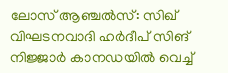ലോസ് ആഞ്ചൽസ്: സിഖ് വിഘടനവാദി ഹർദീപ് സിങ് നിജ്ജാർ കാനഡയിൽ വെച്ച്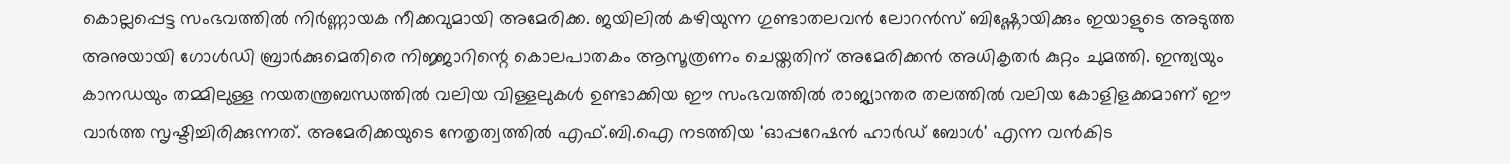കൊല്ലപ്പെട്ട സംഭവത്തിൽ നിർണ്ണായക നീക്കവുമായി അമേരിക്ക. ജയിലിൽ കഴിയുന്ന ഗുണ്ടാതലവൻ ലോറൻസ് ബിഷ്ണോയിക്കും ഇയാളുടെ അടുത്ത അനുയായി ഗോൾഡി ബ്രാർക്കുമെതിരെ നിജ്ജാറിന്റെ കൊലപാതകം ആസൂത്രണം ചെയ്തതിന് അമേരിക്കൻ അധികൃതർ കുറ്റം ചുമത്തി. ഇന്ത്യയും കാനഡയും തമ്മിലുള്ള നയതന്ത്രബന്ധത്തിൽ വലിയ വിള്ളലുകൾ ഉണ്ടാക്കിയ ഈ സംഭവത്തിൽ രാജ്യാന്തര തലത്തിൽ വലിയ കോളിളക്കമാണ് ഈ വാർത്ത സൃഷ്ടിച്ചിരിക്കുന്നത്. അമേരിക്കയുടെ നേതൃത്വത്തിൽ എഫ്.ബി.ഐ നടത്തിയ 'ഓപ്പറേഷൻ ഹാർഡ് ബോൾ' എന്ന വൻകിട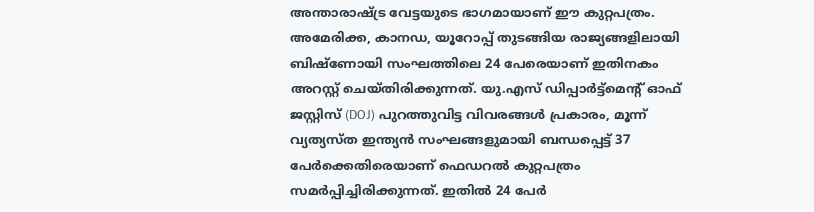അന്താരാഷ്ട്ര വേട്ടയുടെ ഭാഗമായാണ് ഈ കുറ്റപത്രം.
അമേരിക്ക, കാനഡ, യൂറോപ്പ് തുടങ്ങിയ രാജ്യങ്ങളിലായി ബിഷ്ണോയി സംഘത്തിലെ 24 പേരെയാണ് ഇതിനകം അറസ്റ്റ് ചെയ്തിരിക്കുന്നത്. യു.എസ് ഡിപ്പാർട്ട്മെന്റ് ഓഫ് ജസ്റ്റിസ് (DOJ) പുറത്തുവിട്ട വിവരങ്ങൾ പ്രകാരം, മൂന്ന് വ്യത്യസ്ത ഇന്ത്യൻ സംഘങ്ങളുമായി ബന്ധപ്പെട്ട് 37 പേർക്കെതിരെയാണ് ഫെഡറൽ കുറ്റപത്രം സമർപ്പിച്ചിരിക്കുന്നത്. ഇതിൽ 24 പേർ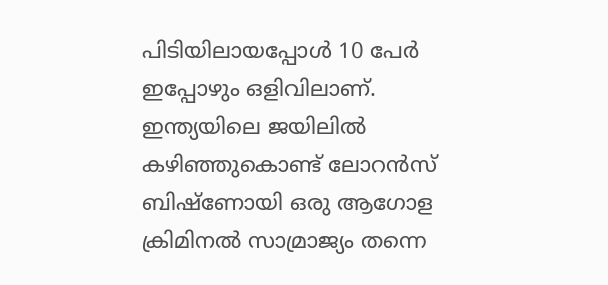പിടിയിലായപ്പോൾ 10 പേർ ഇപ്പോഴും ഒളിവിലാണ്.
ഇന്ത്യയിലെ ജയിലിൽ കഴിഞ്ഞുകൊണ്ട് ലോറൻസ് ബിഷ്ണോയി ഒരു ആഗോള ക്രിമിനൽ സാമ്രാജ്യം തന്നെ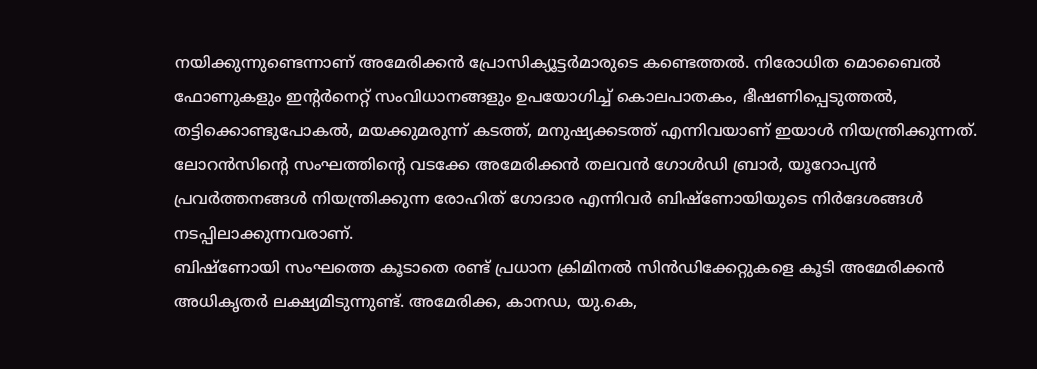നയിക്കുന്നുണ്ടെന്നാണ് അമേരിക്കൻ പ്രോസിക്യൂട്ടർമാരുടെ കണ്ടെത്തൽ. നിരോധിത മൊബൈൽ ഫോണുകളും ഇന്റർനെറ്റ് സംവിധാനങ്ങളും ഉപയോഗിച്ച് കൊലപാതകം, ഭീഷണിപ്പെടുത്തൽ, തട്ടിക്കൊണ്ടുപോകൽ, മയക്കുമരുന്ന് കടത്ത്, മനുഷ്യക്കടത്ത് എന്നിവയാണ് ഇയാൾ നിയന്ത്രിക്കുന്നത്. ലോറൻസിന്റെ സംഘത്തിന്റെ വടക്കേ അമേരിക്കൻ തലവൻ ഗോൾഡി ബ്രാർ, യൂറോപ്യൻ പ്രവർത്തനങ്ങൾ നിയന്ത്രിക്കുന്ന രോഹിത് ഗോദാര എന്നിവർ ബിഷ്ണോയിയുടെ നിർദേശങ്ങൾ നടപ്പിലാക്കുന്നവരാണ്.
ബിഷ്ണോയി സംഘത്തെ കൂടാതെ രണ്ട് പ്രധാന ക്രിമിനൽ സിൻഡിക്കേറ്റുകളെ കൂടി അമേരിക്കൻ അധികൃതർ ലക്ഷ്യമിടുന്നുണ്ട്. അമേരിക്ക, കാനഡ, യു.കെ,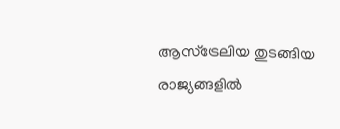ആസ്ട്രേലിയ തുടങ്ങിയ രാജ്യങ്ങളിൽ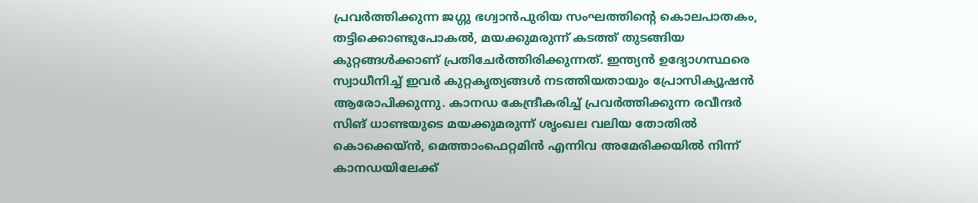പ്രവർത്തിക്കുന്ന ജഗ്ഗു ഭഗ്വാൻപുരിയ സംഘത്തിന്റെ കൊലപാതകം, തട്ടിക്കൊണ്ടുപോകൽ, മയക്കുമരുന്ന് കടത്ത് തുടങ്ങിയ കുറ്റങ്ങൾക്കാണ് പ്രതിചേർത്തിരിക്കുന്നത്. ഇന്ത്യൻ ഉദ്യോഗസ്ഥരെ സ്വാധീനിച്ച് ഇവർ കുറ്റകൃത്യങ്ങൾ നടത്തിയതായും പ്രോസിക്യൂഷൻ ആരോപിക്കുന്നു. കാനഡ കേന്ദ്രീകരിച്ച് പ്രവർത്തിക്കുന്ന രവീന്ദർ സിങ് ധാണ്ടയുടെ മയക്കുമരുന്ന് ശൃംഖല വലിയ തോതിൽ കൊക്കെയ്ൻ, മെത്താംഫെറ്റമിൻ എന്നിവ അമേരിക്കയിൽ നിന്ന് കാനഡയിലേക്ക്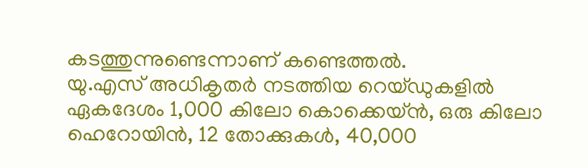കടത്തുന്നുണ്ടെന്നാണ് കണ്ടെത്തൽ.
യു.എസ് അധികൃതർ നടത്തിയ റെയ്ഡുകളിൽ ഏകദേശം 1,000 കിലോ കൊക്കെയ്ൻ, ഒരു കിലോ ഹെറോയിൻ, 12 തോക്കുകൾ, 40,000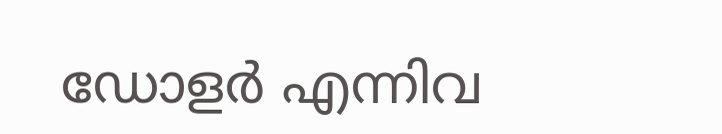ഡോളർ എന്നിവ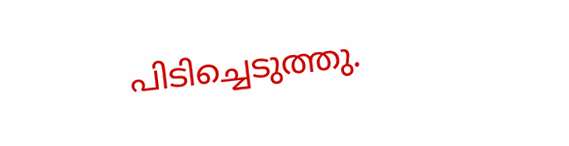പിടിച്ചെടുത്തു.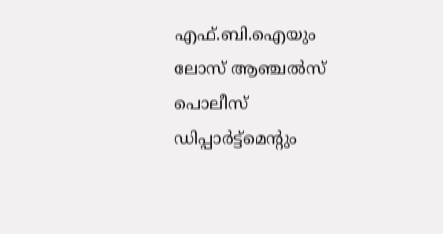എഫ്.ബി.ഐയും ലോസ് ആഞ്ചൽസ് പൊലീസ് ഡിപ്പാർട്ട്മെന്റും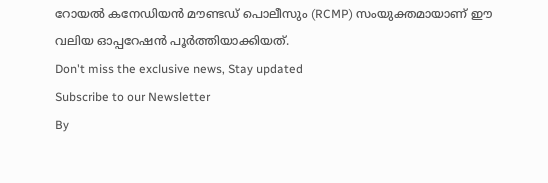റോയൽ കനേഡിയൻ മൗണ്ടഡ് പൊലീസും (RCMP) സംയുക്തമായാണ് ഈ വലിയ ഓപ്പറേഷൻ പൂർത്തിയാക്കിയത്.
Don't miss the exclusive news, Stay updated
Subscribe to our Newsletter
By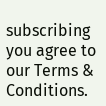subscribing you agree to our Terms & Conditions.